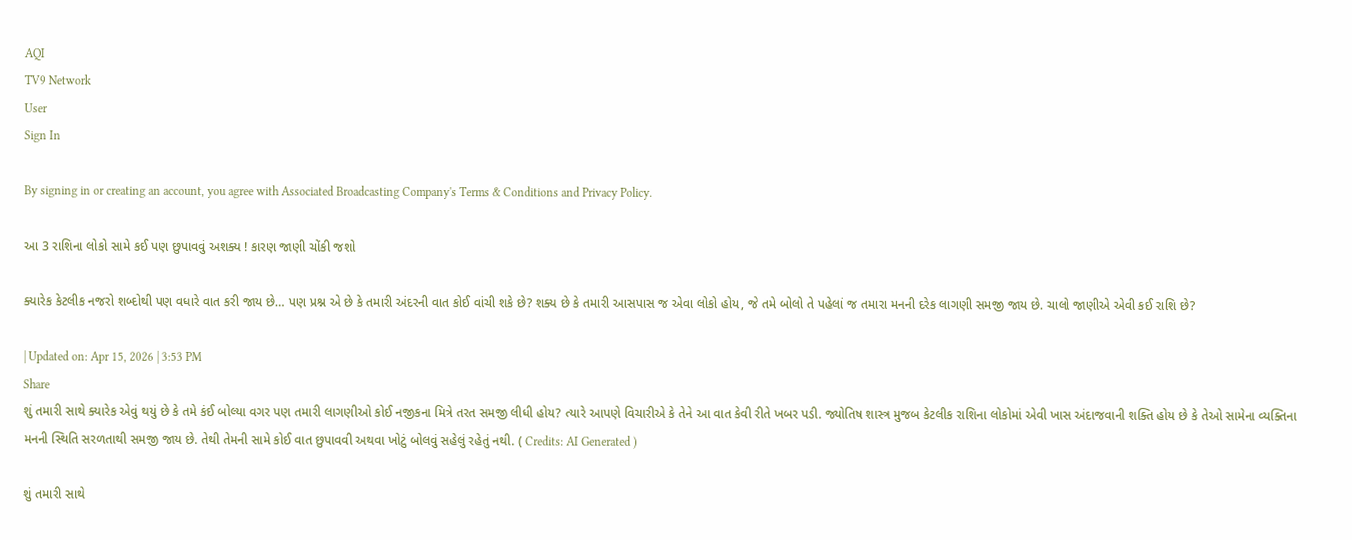AQI
TV9 Network
User
Sign In

By signing in or creating an account, you agree with Associated Broadcasting Company's Terms & Conditions and Privacy Policy.

આ 3 રાશિના લોકો સામે કઈ પણ છુપાવવું અશક્ય ! કારણ જાણી ચોંકી જશો

ક્યારેક કેટલીક નજરો શબ્દોથી પણ વધારે વાત કરી જાય છે… પણ પ્રશ્ન એ છે કે તમારી અંદરની વાત કોઈ વાંચી શકે છે? શક્ય છે કે તમારી આસપાસ જ એવા લોકો હોય, જે તમે બોલો તે પહેલાં જ તમારા મનની દરેક લાગણી સમજી જાય છે. ચાલો જાણીએ એવી કઈ રાશિ છે?

| Updated on: Apr 15, 2026 | 3:53 PM
Share
શું તમારી સાથે ક્યારેક એવું થયું છે કે તમે કંઈ બોલ્યા વગર પણ તમારી લાગણીઓ કોઈ નજીકના મિત્રે તરત સમજી લીધી હોય? ત્યારે આપણે વિચારીએ કે તેને આ વાત કેવી રીતે ખબર પડી. જ્યોતિષ શાસ્ત્ર મુજબ કેટલીક રાશિના લોકોમાં એવી ખાસ અંદાજવાની શક્તિ હોય છે કે તેઓ સામેના વ્યક્તિના મનની સ્થિતિ સરળતાથી સમજી જાય છે. તેથી તેમની સામે કોઈ વાત છુપાવવી અથવા ખોટું બોલવું સહેલું રહેતું નથી. ( Credits: AI Generated )

શું તમારી સાથે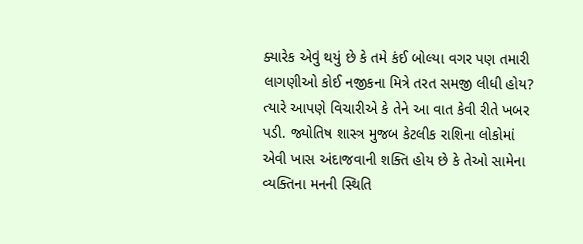ક્યારેક એવું થયું છે કે તમે કંઈ બોલ્યા વગર પણ તમારી લાગણીઓ કોઈ નજીકના મિત્રે તરત સમજી લીધી હોય? ત્યારે આપણે વિચારીએ કે તેને આ વાત કેવી રીતે ખબર પડી. જ્યોતિષ શાસ્ત્ર મુજબ કેટલીક રાશિના લોકોમાં એવી ખાસ અંદાજવાની શક્તિ હોય છે કે તેઓ સામેના વ્યક્તિના મનની સ્થિતિ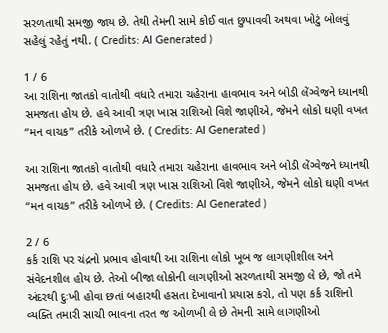સરળતાથી સમજી જાય છે. તેથી તેમની સામે કોઈ વાત છુપાવવી અથવા ખોટું બોલવું સહેલું રહેતું નથી. ( Credits: AI Generated )

1 / 6
આ રાશિના જાતકો વાતોથી વધારે તમારા ચહેરાના હાવભાવ અને બોડી લેંગ્વેજને ધ્યાનથી સમજતા હોય છે. હવે આવી ત્રણ ખાસ રાશિઓ વિશે જાણીએ, જેમને લોકો ઘણી વખત “મન વાચક” તરીકે ઓળખે છે. ( Credits: AI Generated )

આ રાશિના જાતકો વાતોથી વધારે તમારા ચહેરાના હાવભાવ અને બોડી લેંગ્વેજને ધ્યાનથી સમજતા હોય છે. હવે આવી ત્રણ ખાસ રાશિઓ વિશે જાણીએ, જેમને લોકો ઘણી વખત “મન વાચક” તરીકે ઓળખે છે. ( Credits: AI Generated )

2 / 6
કર્ક રાશિ પર ચંદ્રનો પ્રભાવ હોવાથી આ રાશિના લોકો ખૂબ જ લાગણીશીલ અને સંવેદનશીલ હોય છે. તેઓ બીજા લોકોની લાગણીઓ સરળતાથી સમજી લે છે, જો તમે અંદરથી દુઃખી હોવા છતાં બહારથી હસતા દેખાવાનો પ્રયાસ કરો, તો પણ કર્ક રાશિનો વ્યક્તિ તમારી સાચી ભાવના તરત જ ઓળખી લે છે તેમની સામે લાગણીઓ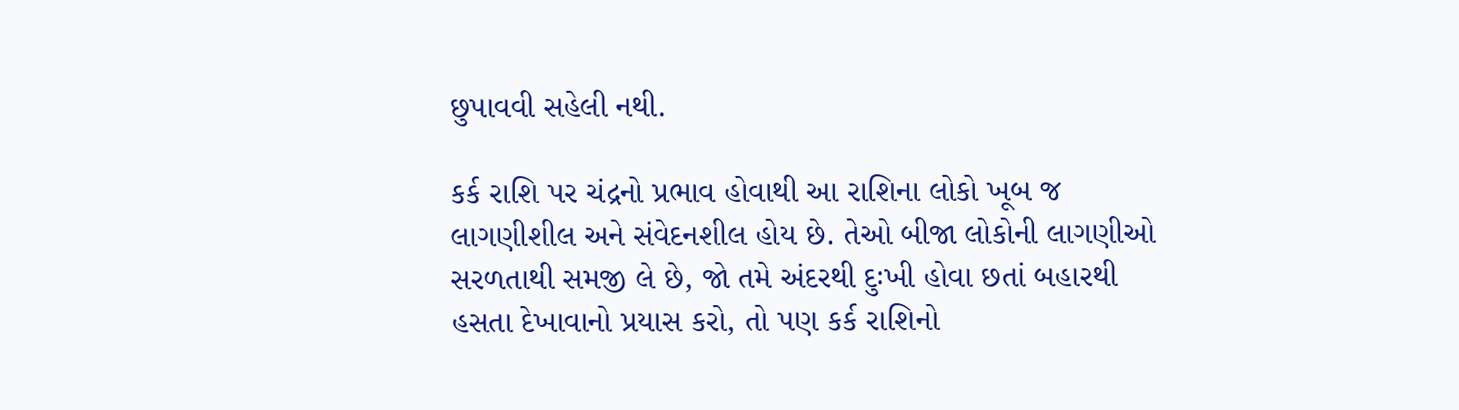છુપાવવી સહેલી નથી.

કર્ક રાશિ પર ચંદ્રનો પ્રભાવ હોવાથી આ રાશિના લોકો ખૂબ જ લાગણીશીલ અને સંવેદનશીલ હોય છે. તેઓ બીજા લોકોની લાગણીઓ સરળતાથી સમજી લે છે, જો તમે અંદરથી દુઃખી હોવા છતાં બહારથી હસતા દેખાવાનો પ્રયાસ કરો, તો પણ કર્ક રાશિનો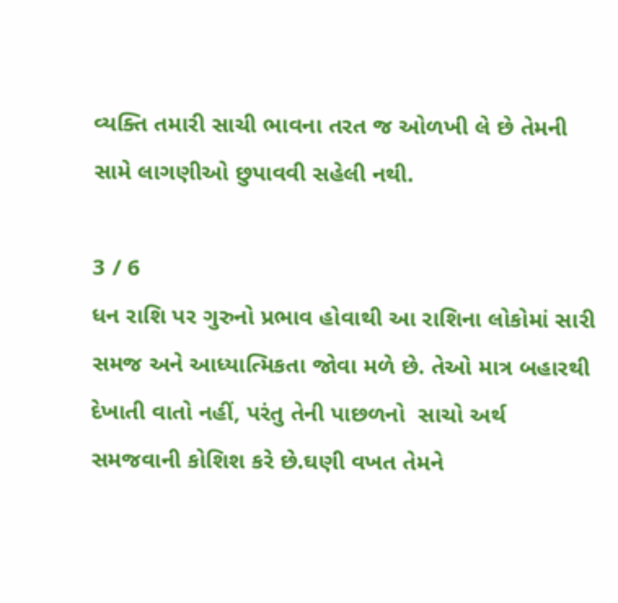વ્યક્તિ તમારી સાચી ભાવના તરત જ ઓળખી લે છે તેમની સામે લાગણીઓ છુપાવવી સહેલી નથી.

3 / 6
ધન રાશિ પર ગુરુનો પ્રભાવ હોવાથી આ રાશિના લોકોમાં સારી સમજ અને આધ્યાત્મિકતા જોવા મળે છે. તેઓ માત્ર બહારથી દેખાતી વાતો નહીં, પરંતુ તેની પાછળનો  સાચો અર્થ  સમજવાની કોશિશ કરે છે.ઘણી વખત તેમને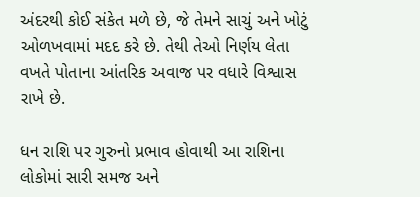અંદરથી કોઈ સંકેત મળે છે, જે તેમને સાચું અને ખોટું ઓળખવામાં મદદ કરે છે. તેથી તેઓ નિર્ણય લેતા વખતે પોતાના આંતરિક અવાજ પર વધારે વિશ્વાસ રાખે છે.

ધન રાશિ પર ગુરુનો પ્રભાવ હોવાથી આ રાશિના લોકોમાં સારી સમજ અને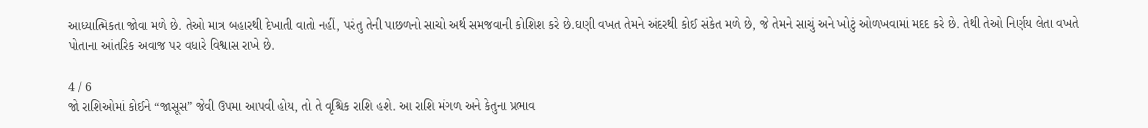આધ્યાત્મિકતા જોવા મળે છે. તેઓ માત્ર બહારથી દેખાતી વાતો નહીં, પરંતુ તેની પાછળનો સાચો અર્થ સમજવાની કોશિશ કરે છે.ઘણી વખત તેમને અંદરથી કોઈ સંકેત મળે છે, જે તેમને સાચું અને ખોટું ઓળખવામાં મદદ કરે છે. તેથી તેઓ નિર્ણય લેતા વખતે પોતાના આંતરિક અવાજ પર વધારે વિશ્વાસ રાખે છે.

4 / 6
જો રાશિઓમાં કોઈને “જાસૂસ” જેવી ઉપમા આપવી હોય, તો તે વૃશ્ચિક રાશિ હશે. આ રાશિ મંગળ અને કેતુના પ્રભાવ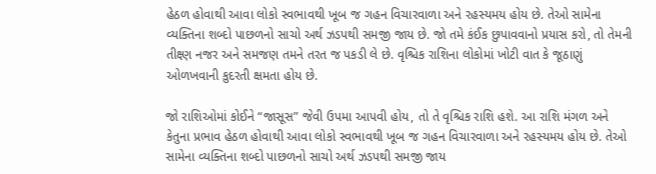હેઠળ હોવાથી આવા લોકો સ્વભાવથી ખૂબ જ ગહન વિચારવાળા અને રહસ્યમય હોય છે. તેઓ સામેના વ્યક્તિના શબ્દો પાછળનો સાચો અર્થ ઝડપથી સમજી જાય છે. જો તમે કંઈક છુપાવવાનો પ્રયાસ કરો, તો તેમની તીક્ષ્ણ નજર અને સમજણ તમને તરત જ પકડી લે છે. વૃશ્ચિક રાશિના લોકોમાં ખોટી વાત કે જૂઠાણું ઓળખવાની કુદરતી ક્ષમતા હોય છે.

જો રાશિઓમાં કોઈને “જાસૂસ” જેવી ઉપમા આપવી હોય, તો તે વૃશ્ચિક રાશિ હશે. આ રાશિ મંગળ અને કેતુના પ્રભાવ હેઠળ હોવાથી આવા લોકો સ્વભાવથી ખૂબ જ ગહન વિચારવાળા અને રહસ્યમય હોય છે. તેઓ સામેના વ્યક્તિના શબ્દો પાછળનો સાચો અર્થ ઝડપથી સમજી જાય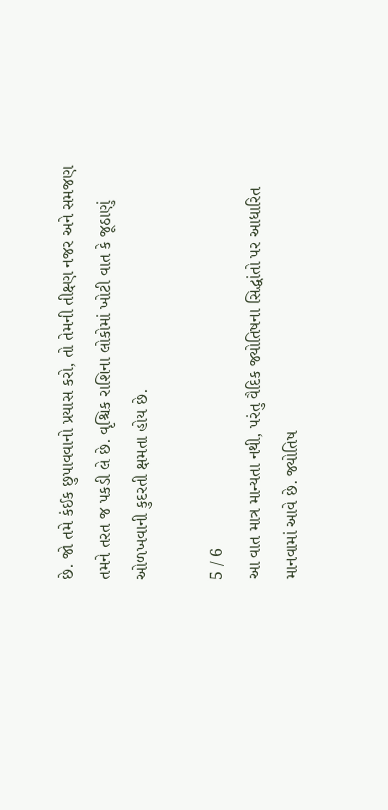છે. જો તમે કંઈક છુપાવવાનો પ્રયાસ કરો, તો તેમની તીક્ષ્ણ નજર અને સમજણ તમને તરત જ પકડી લે છે. વૃશ્ચિક રાશિના લોકોમાં ખોટી વાત કે જૂઠાણું ઓળખવાની કુદરતી ક્ષમતા હોય છે.

5 / 6
આ વાત માત્ર માન્યતા નથી, પરંતુ વૈદિક જ્યોતિષના સિદ્ધાંતો પર આધારિત માનવામાં આવે છે. જ્યોતિષ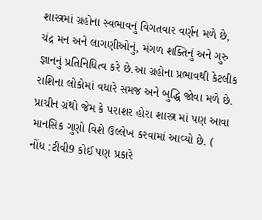શાસ્ત્રમાં ગ્રહોના સ્વભાવનું વિગતવાર વર્ણન મળે છે, ચંદ્ર મન અને લાગણીઓનું, મંગળ શક્તિનું અને ગુરુ જ્ઞાનનું પ્રતિનિધિત્વ કરે છે.આ ગ્રહોના પ્રભાવથી કેટલીક રાશિના લોકોમાં વધારે સમજ અને બુદ્ધિ જોવા મળે છે. પ્રાચીન ગ્રંથો જેમ કે પરાશર હોરા શાસ્ત્ર માં પણ આવા માનસિક ગુણો વિશે ઉલ્લેખ કરવામાં આવ્યો છે. ( નોંધ :ટીવી9 કોઈ પણ પ્રકારે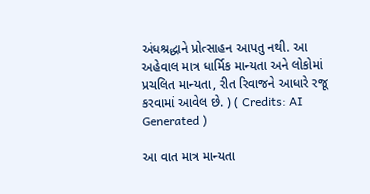અંધશ્રદ્ધાને પ્રોત્સાહન આપતુ નથી. આ અહેવાલ માત્ર ધાર્મિક માન્યતા અને લોકોમાં પ્રચલિત માન્યતા, રીત રિવાજને આધારે રજૂ કરવામાં આવેલ છે. ) ( Credits: AI Generated )

આ વાત માત્ર માન્યતા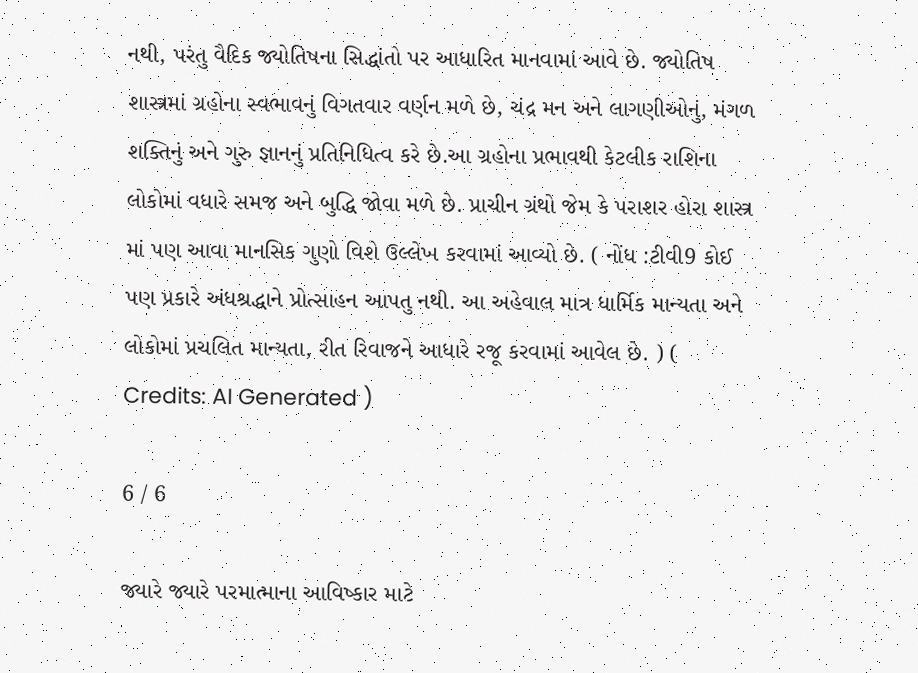નથી, પરંતુ વૈદિક જ્યોતિષના સિદ્ધાંતો પર આધારિત માનવામાં આવે છે. જ્યોતિષ શાસ્ત્રમાં ગ્રહોના સ્વભાવનું વિગતવાર વર્ણન મળે છે, ચંદ્ર મન અને લાગણીઓનું, મંગળ શક્તિનું અને ગુરુ જ્ઞાનનું પ્રતિનિધિત્વ કરે છે.આ ગ્રહોના પ્રભાવથી કેટલીક રાશિના લોકોમાં વધારે સમજ અને બુદ્ધિ જોવા મળે છે. પ્રાચીન ગ્રંથો જેમ કે પરાશર હોરા શાસ્ત્ર માં પણ આવા માનસિક ગુણો વિશે ઉલ્લેખ કરવામાં આવ્યો છે. ( નોંધ :ટીવી9 કોઈ પણ પ્રકારે અંધશ્રદ્ધાને પ્રોત્સાહન આપતુ નથી. આ અહેવાલ માત્ર ધાર્મિક માન્યતા અને લોકોમાં પ્રચલિત માન્યતા, રીત રિવાજને આધારે રજૂ કરવામાં આવેલ છે. ) ( Credits: AI Generated )

6 / 6

જ્યારે જ્યારે પરમાત્માના આવિષ્કાર માટે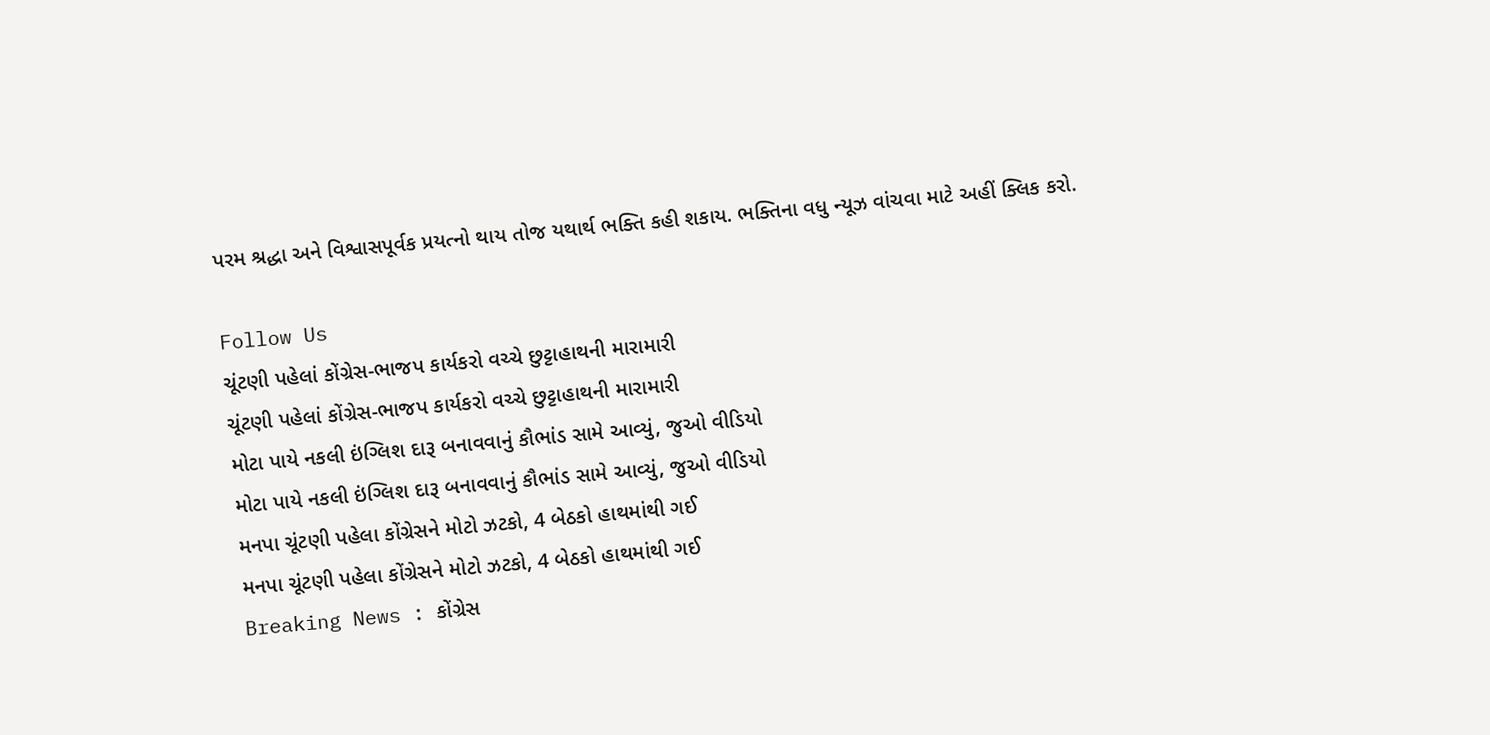પરમ શ્રદ્ધા અને વિશ્વાસપૂર્વક પ્રયત્નો થાય તોજ યથાર્થ ભક્તિ કહી શકાય. ભક્તિના વધુ ન્યૂઝ વાંચવા માટે અહીં ક્લિક કરો.

Follow Us
ચૂંટણી પહેલાં કોંગ્રેસ-ભાજપ કાર્યકરો વચ્ચે છુટ્ટાહાથની મારામારી
ચૂંટણી પહેલાં કોંગ્રેસ-ભાજપ કાર્યકરો વચ્ચે છુટ્ટાહાથની મારામારી
મોટા પાયે નકલી ઇંગ્લિશ દારૂ બનાવવાનું કૌભાંડ સામે આવ્યું, જુઓ વીડિયો
મોટા પાયે નકલી ઇંગ્લિશ દારૂ બનાવવાનું કૌભાંડ સામે આવ્યું, જુઓ વીડિયો
મનપા ચૂંટણી પહેલા કોંગ્રેસને મોટો ઝટકો, 4 બેઠકો હાથમાંથી ગઈ
મનપા ચૂંટણી પહેલા કોંગ્રેસને મોટો ઝટકો, 4 બેઠકો હાથમાંથી ગઈ
Breaking News : કોંગ્રેસ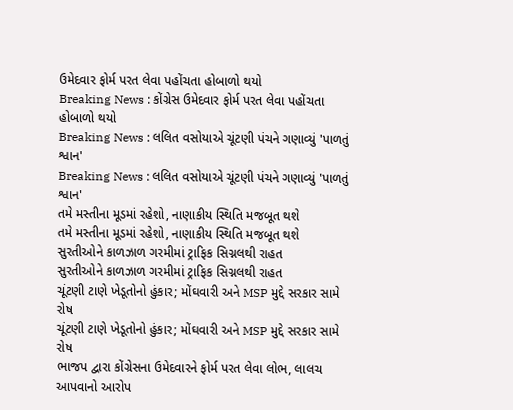ઉમેદવાર ફોર્મ પરત લેવા પહોંચતા હોબાળો થયો
Breaking News : કોંગ્રેસ ઉમેદવાર ફોર્મ પરત લેવા પહોંચતા હોબાળો થયો
Breaking News : લલિત વસોયાએ ચૂંટણી પંચને ગણાવ્યું 'પાળતું શ્વાન'
Breaking News : લલિત વસોયાએ ચૂંટણી પંચને ગણાવ્યું 'પાળતું શ્વાન'
તમે મસ્તીના મૂડમાં રહેશો, નાણાકીય સ્થિતિ મજબૂત થશે
તમે મસ્તીના મૂડમાં રહેશો, નાણાકીય સ્થિતિ મજબૂત થશે
સુરતીઓને કાળઝાળ ગરમીમાં ટ્રાફિક સિગ્નલથી રાહત
સુરતીઓને કાળઝાળ ગરમીમાં ટ્રાફિક સિગ્નલથી રાહત
ચૂંટણી ટાણે ખેડૂતોનો હુંકાર; મોંઘવારી અને MSP મુદ્દે સરકાર સામે રોષ
ચૂંટણી ટાણે ખેડૂતોનો હુંકાર; મોંઘવારી અને MSP મુદ્દે સરકાર સામે રોષ
ભાજપ દ્વારા કોંગ્રેસના ઉમેદવારને ફોર્મ પરત લેવા લોભ, લાલચ આપવાનો આરોપ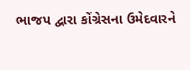ભાજપ દ્વારા કોંગ્રેસના ઉમેદવારને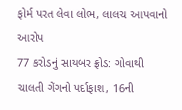ફોર્મ પરત લેવા લોભ, લાલચ આપવાનો આરોપ
77 કરોડનું સાયબર ફ્રોડ: ગોવાથી ચાલતી ગેંગનો પર્દાફાશ, 16ની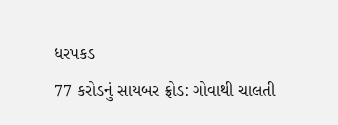ધરપકડ
77 કરોડનું સાયબર ફ્રોડ: ગોવાથી ચાલતી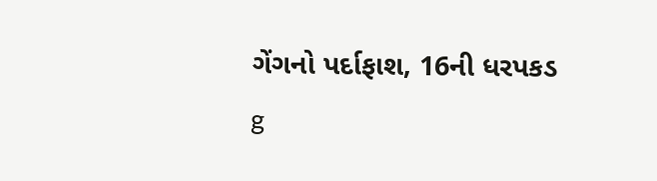ગેંગનો પર્દાફાશ, 16ની ધરપકડ
g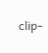clip-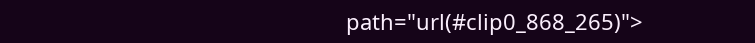path="url(#clip0_868_265)">